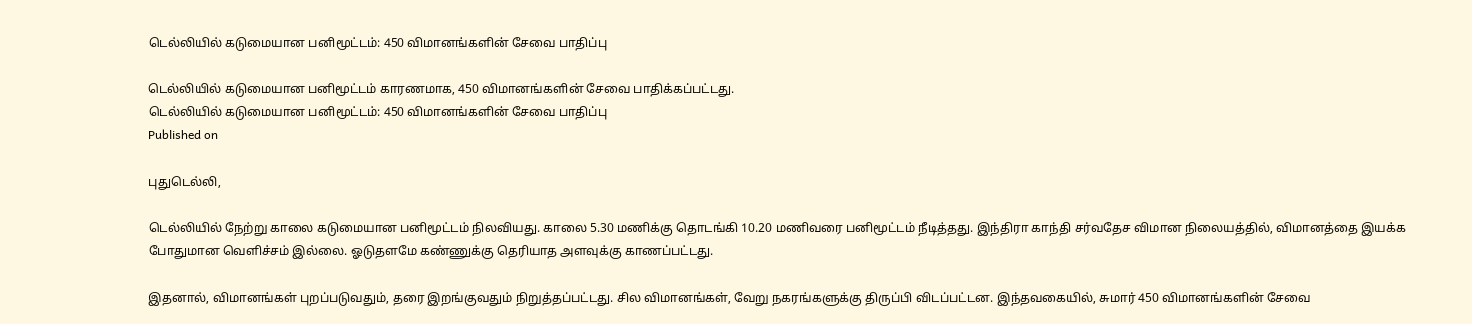டெல்லியில் கடுமையான பனிமூட்டம்: 450 விமானங்களின் சேவை பாதிப்பு

டெல்லியில் கடுமையான பனிமூட்டம் காரணமாக, 450 விமானங்களின் சேவை பாதிக்கப்பட்டது.
டெல்லியில் கடுமையான பனிமூட்டம்: 450 விமானங்களின் சேவை பாதிப்பு
Published on

புதுடெல்லி,

டெல்லியில் நேற்று காலை கடுமையான பனிமூட்டம் நிலவியது. காலை 5.30 மணிக்கு தொடங்கி 10.20 மணிவரை பனிமூட்டம் நீடித்தது. இந்திரா காந்தி சர்வதேச விமான நிலையத்தில், விமானத்தை இயக்க போதுமான வெளிச்சம் இல்லை. ஓடுதளமே கண்ணுக்கு தெரியாத அளவுக்கு காணப்பட்டது.

இதனால், விமானங்கள் புறப்படுவதும், தரை இறங்குவதும் நிறுத்தப்பட்டது. சில விமானங்கள், வேறு நகரங்களுக்கு திருப்பி விடப்பட்டன. இந்தவகையில், சுமார் 450 விமானங்களின் சேவை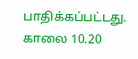பாதிக்கப்பட்டது. காலை 10.20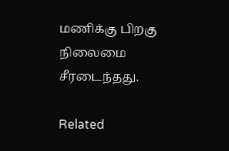மணிக்கு பிறகு நிலைமை சீரடைந்தது.

Related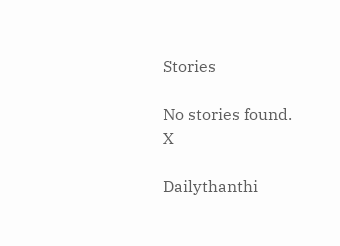Stories

No stories found.
X

Dailythanthi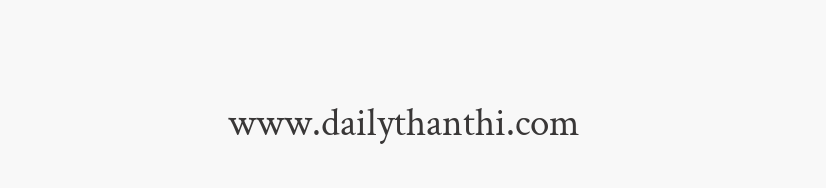www.dailythanthi.com